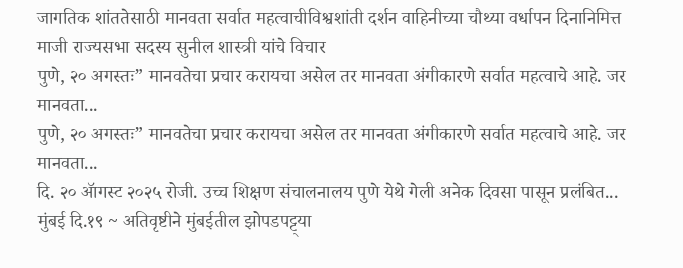जागतिक शांततेसाठी मानवता सर्वात महत्वाचीविश्वशांती दर्शन वाहिनीच्या चौथ्या वर्धापन दिनानिमित्त माजी राज्यसभा सदस्य सुनील शास्त्री यांचे विचार
पुणे, २० अगस्तः” मानवतेचा प्रचार करायचा असेल तर मानवता अंगीकारणे सर्वात महत्वाचे आहे. जर मानवता...
पुणे, २० अगस्तः” मानवतेचा प्रचार करायचा असेल तर मानवता अंगीकारणे सर्वात महत्वाचे आहे. जर मानवता...
दि. २० ॲागस्ट २०२५ रोजी. उच्च शिक्षण संचालनालय पुणे येथे गेली अनेक दिवसा पासून प्रलंबित...
मुंबई दि.१९ ~ अतिवृष्टीने मुंबईतील झोपडपट्ट्या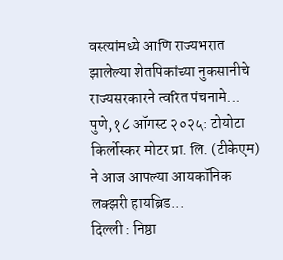वस्त्यांमध्ये आणि राज्यभरात झालेल्या शेतपिकांच्या नुकसानीचे राज्यसरकारने त्वरित पंचनामे...
पुणे,१८ ऑगस्ट २०२५: टोयोटा किर्लोस्कर मोटर प्रा. लि. (टीकेएम) ने आज आपल्या आयकॉनिक लक्झरी हायब्रिड...
दिल्ली : निष्ठा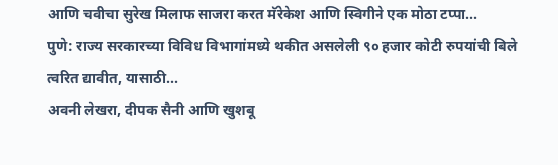आणि चवीचा सुरेख मिलाफ साजरा करत मॅरेकेश आणि स्विगीने एक मोठा टप्पा...
पुणे: राज्य सरकारच्या विविध विभागांमध्ये थकीत असलेली ९० हजार कोटी रुपयांची बिले त्वरित द्यावीत, यासाठी...
अवनी लेखरा, दीपक सैनी आणि खुशबू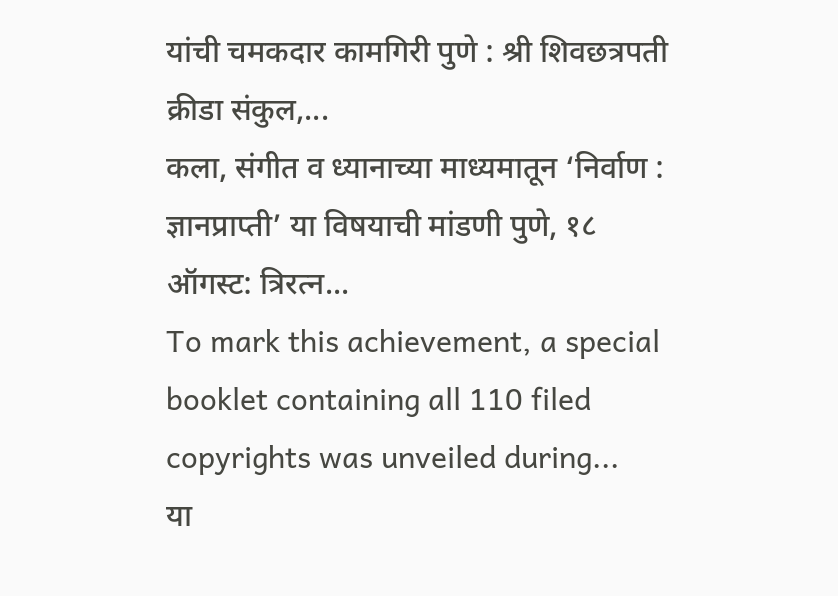यांची चमकदार कामगिरी पुणे : श्री शिवछत्रपती क्रीडा संकुल,...
कला, संगीत व ध्यानाच्या माध्यमातून ‘निर्वाण : ज्ञानप्राप्ती’ या विषयाची मांडणी पुणे, १८ ऑगस्ट: त्रिरत्न...
To mark this achievement, a special booklet containing all 110 filed copyrights was unveiled during...
या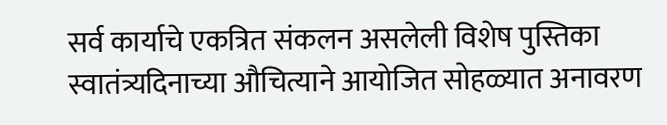सर्व कार्याचे एकत्रित संकलन असलेली विशेष पुस्तिका स्वातंत्र्यदिनाच्या औचित्याने आयोजित सोहळ्यात अनावरण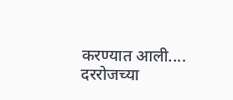करण्यात आली....
दररोजच्या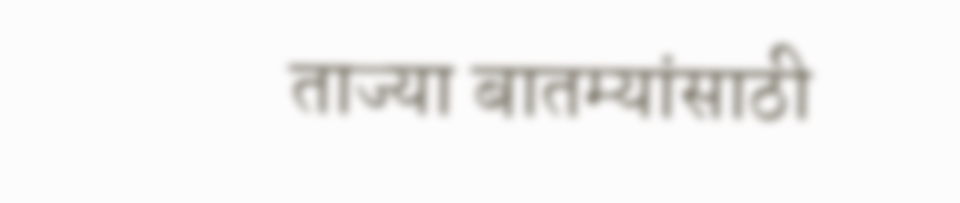ताज्या बातम्यांसाठी